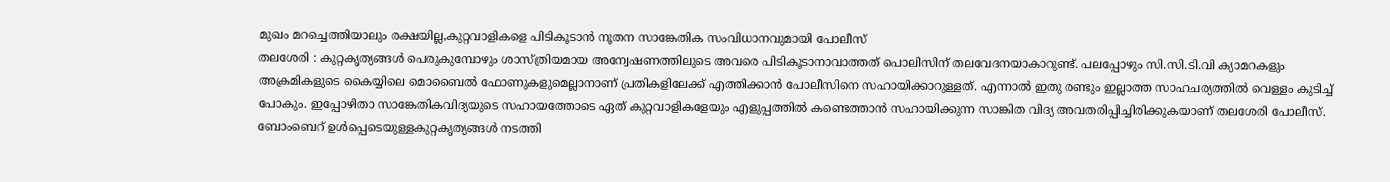മുഖം മറച്ചെത്തിയാലും രക്ഷയില്ല,കുറ്റവാളികളെ പിടികൂടാൻ നൂതന സാങ്കേതിക സംവിധാനവുമായി പോലീസ്
തലശേരി : കുറ്റകൃത്യങ്ങൾ പെരുകുമ്പോഴും ശാസ്ത്രിയമായ അന്വേഷണത്തിലുടെ അവരെ പിടികൂടാനാവാത്തത് പൊലിസിന് തലവേദനയാകാറുണ്ട്. പലപ്പോഴും സി.സി.ടി.വി ക്യാമറകളും അക്രമികളുടെ കൈയ്യിലെ മൊബൈൽ ഫോണുകളുമെല്ലാനാണ് പ്രതികളിലേക്ക് എത്തിക്കാൻ പോലീസിനെ സഹായിക്കാറുള്ളത്. എന്നാൽ ഇതു രണ്ടും ഇല്ലാത്ത സാഹചര്യത്തിൽ വെള്ളം കുടിച്ച് പോകും. ഇപ്പോഴിതാ സാങ്കേതികവിദ്യയുടെ സഹായത്തോടെ ഏത് കുറ്റവാളികളേയും എളുപ്പത്തിൽ കണ്ടെത്താൻ സഹായിക്കുന്ന സാങ്കിത വിദ്യ അവതരിപ്പിച്ചിരിക്കുകയാണ് തലശേരി പോലീസ്.
ബോംബെറ് ഉൾപ്പെടെയുള്ളകുറ്റകൃത്യങ്ങൾ നടത്തി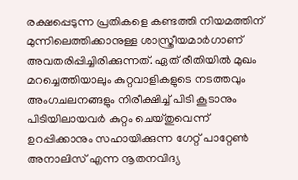രക്ഷപ്പെടുന്ന പ്രതികളെ കണ്ടത്തി നിയമത്തിന് മുന്നിലെത്തിക്കാനുള്ള ശാസ്ത്രീയമാർഗാണ് അവതരിപ്പിച്ചിരിക്കുന്നത്. ഏത് രീതിയിൽ മുഖം മറച്ചെത്തിയാലും കുറ്റവാളികളുടെ നടത്തവും അംഗചലനങ്ങളും നിരീക്ഷിച്ച് പിടി കൂടാനും പിടിയിലായവർ കുറ്റം ചെയ്തുവെന്ന് ഉറപ്പിക്കാനും സഹായിക്കുന്ന ഗേറ്റ് പാറ്റേൺ അനാലിസ് എന്ന നൂതനവിദ്യ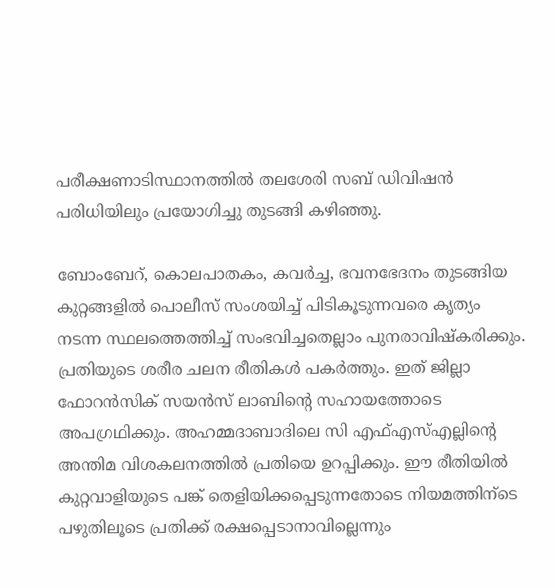പരീക്ഷണാടിസ്ഥാനത്തിൽ തലശേരി സബ് ഡിവിഷൻ പരിധിയിലും പ്രയോഗിച്ചു തുടങ്ങി കഴിഞ്ഞു.

ബോംബേറ്, കൊലപാതകം, കവർച്ച, ഭവനഭേദനം തുടങ്ങിയ കുറ്റങ്ങളിൽ പൊലീസ് സംശയിച്ച് പിടികൂടുന്നവരെ കൃത്യം നടന്ന സ്ഥലത്തെത്തിച്ച് സംഭവിച്ചതെല്ലാം പുനരാവിഷ്കരിക്കും. പ്രതിയുടെ ശരീര ചലന രീതികൾ പകർത്തും. ഇത് ജില്ലാ ഫോറൻസിക് സയൻസ് ലാബിന്റെ സഹായത്തോടെ അപഗ്രഥിക്കും. അഹമ്മദാബാദിലെ സി എഫ്എസ്എല്ലിന്റെ അന്തിമ വിശകലനത്തിൽ പ്രതിയെ ഉറപ്പിക്കും. ഈ രീതിയിൽ കുറ്റവാളിയുടെ പങ്ക് തെളിയിക്കപ്പെടുന്നതോടെ നിയമത്തിന്ടെ പഴുതിലൂടെ പ്രതിക്ക് രക്ഷപ്പെടാനാവില്ലെന്നും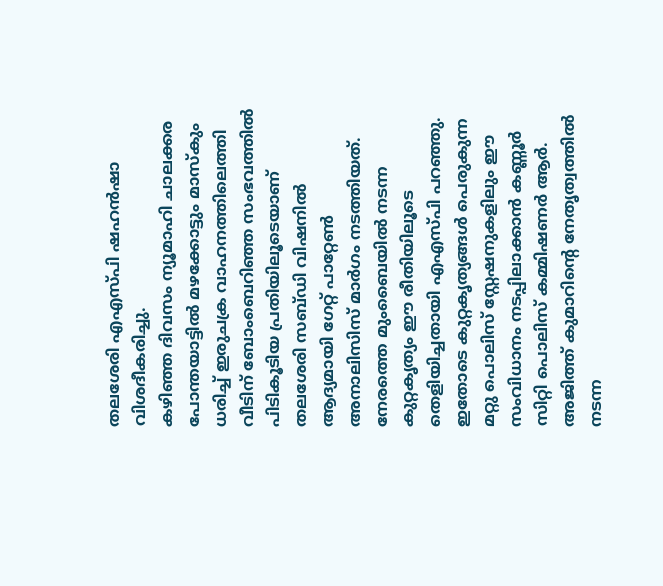തലശേരി എഎസ്പി ഷഹൻഷാ വിശദീകരിച്ചു.
കഴിഞ്ഞ ദിവസം ന്യൂമാഹി ചാലക്കര പോന്തയാട്ടിൽ മഴക്കോട്ടും മാസ്കും ധരിച്ച് ഇരുചക്ര വാഹനത്തിലെത്തി വീടിന് ബോംബെറിഞ്ഞ സംഭവത്തിൽ പിടികൂടിയ പ്രതിയിലൂടെയാണ് തലശേരി സബ്ഡി വിഷനിൽ ആദ്യമായി ഗേറ്റ് പാറ്റേൺ അനാലിസിസ് മാർഗം നടത്തിയത്. നേരത്തെ മുംബൈയിൽ നടന്ന കുറ്റകൃത്യം ഈ രീതിയിലൂടെ തെളിയിച്ചതായി എഎസ്പി പറഞ്ഞു. ഇതോടെ കുറ്റകൃത്യങ്ങൾ പെരുകുന്ന മറ്റു പൊലിസ് സ്റ്റേഷനുകളിലും ഈ സംവിധാനം നടപ്പിലാക്കാൻ കണ്ണൂർ സിറ്റി പൊലിസ് കമ്മിഷണർ ആർ. അജിത്ത് കുമാറിൻ്റെ നേതൃത്വത്തിൽ നടന്ന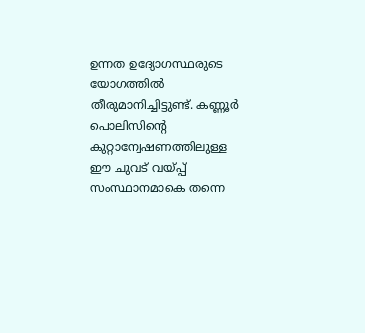ഉന്നത ഉദ്യോഗസ്ഥരുടെ യോഗത്തിൽ തീരുമാനിച്ചിട്ടുണ്ട്. കണ്ണൂർ പൊലിസിൻ്റെ കുറ്റാന്വേഷണത്തിലുള്ള ഈ ചുവട് വയ്പ്പ് സംസ്ഥാനമാകെ തന്നെ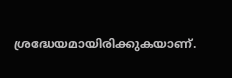ശ്രദ്ധേയമായിരിക്കുകയാണ്.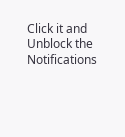Click it and Unblock the Notifications